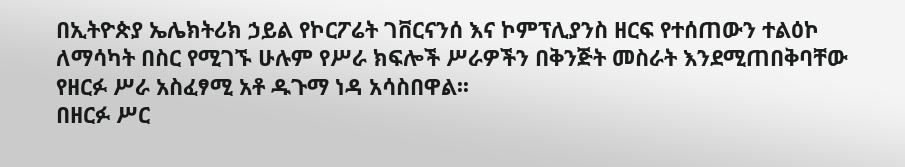በኢትዮጵያ ኤሌክትሪክ ኃይል የኮርፖሬት ገቨርናንሰ እና ኮምፕሊያንስ ዘርፍ የተሰጠውን ተልዕኮ ለማሳካት በስር የሚገኙ ሁሉም የሥራ ክፍሎች ሥራዎችን በቅንጅት መስራት እንደሚጠበቅባቸው የዘርፉ ሥራ አስፈፃሚ አቶ ዱጉማ ነዳ አሳስበዋል፡፡
በዘርፉ ሥር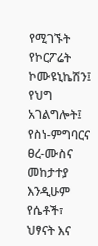የሚገኙት የኮርፖሬት ኮሙዩኒኬሽን፤ የህግ አገልግሎት፤ የስነ-ምግባርና ፀረ-ሙስና መከታተያ እንዲሁም የሴቶች፣ ህፃናት እና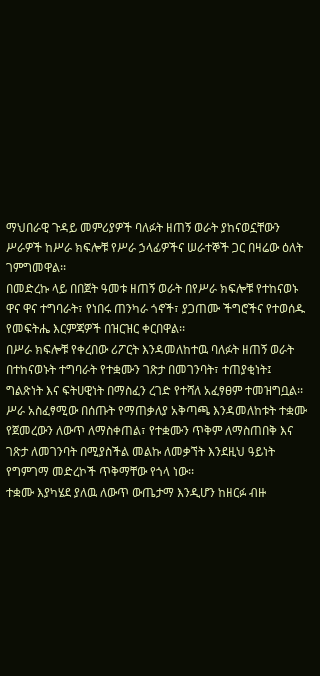ማህበራዊ ጉዳይ መምሪያዎች ባለፉት ዘጠኝ ወራት ያከናወኗቸውን ሥራዎች ከሥራ ክፍሎቹ የሥራ ኃላፊዎችና ሠራተኞች ጋር በዛሬው ዕለት ገምግመዋል፡፡
በመድረኩ ላይ በበጀት ዓመቱ ዘጠኝ ወራት በየሥራ ክፍሎቹ የተከናወኑ ዋና ዋና ተግባራት፣ የነበሩ ጠንካራ ጎኖች፣ ያጋጠሙ ችግሮችና የተወሰዱ የመፍትሔ እርምጃዎች በዝርዝር ቀርበዋል፡፡
በሥራ ክፍሎቹ የቀረበው ሪፖርት እንዳመለከተዉ ባለፉት ዘጠኝ ወራት በተከናወኑት ተግባራት የተቋሙን ገጽታ በመገንባት፣ ተጠያቂነት፤ ግልጽነት እና ፍትሀዊነት በማስፈን ረገድ የተሻለ አፈፃፀም ተመዝግቧል፡፡
ሥራ አስፈፃሚው በሰጡት የማጠቃለያ አቅጣጫ እንዳመለከቱት ተቋሙ የጀመረውን ለውጥ ለማስቀጠል፣ የተቋሙን ጥቅም ለማስጠበቅ እና ገጽታ ለመገንባት በሚያስችል መልኩ ለመቃኘት እንደዚህ ዓይነት የግምገማ መድረኮች ጥቅማቸው የጎላ ነው፡፡
ተቋሙ እያካሄደ ያለዉ ለውጥ ውጤታማ እንዲሆን ከዘርፉ ብዙ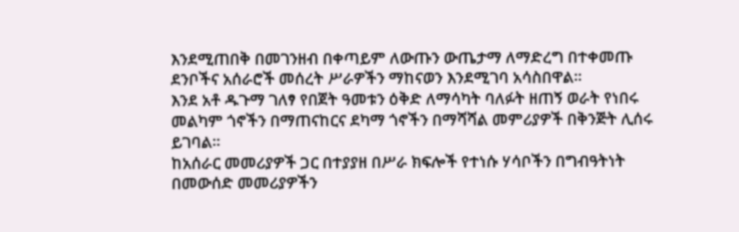እንደሚጠበቅ በመገንዘብ በቀጣይም ለውጡን ውጤታማ ለማድረግ በተቀመጡ ደንቦችና አሰራሮች መሰረት ሥራዎችን ማከናወን እንደሚገባ አሳስበዋል፡፡
እንደ አቶ ዱጉማ ገለፃ የበጀት ዓመቱን ዕቅድ ለማሳካት ባለፉት ዘጠኝ ወራት የነበሩ መልካም ጎኖችን በማጠናከርና ደካማ ጎኖችን በማሻሻል መምሪያዎች በቅንጅት ሊሰሩ ይገባል፡፡
ከአሰራር መመሪያዎች ጋር በተያያዘ በሥራ ክፍሎች የተነሱ ሃሳቦችን በግብዓትነት በመውሰድ መመሪያዎችን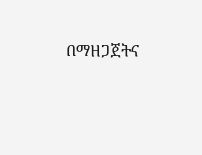በማዘጋጀትና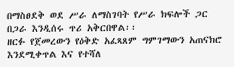በማስፀደቅ ወደ ሥራ ለማስገባት የሥራ ክፍሎች ጋር በጋራ እንዲሰሩ ጥሪ አቅርበዋል፡፡
ዘርፉ የጀመረውን የዕቅድ አፈጻጸም ግምገማውን አጠናክሮ እንደሚቀጥል እና የተሻለ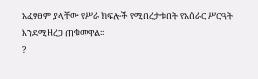አፈፃፀም ያላቸው የሥራ ክፍሎች የሚበረታቱበት የአሰራር ሥርዓት እንደሚዘረጋ ጠቁመዋል፡፡
?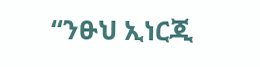“ንፁህ ኢነርጂ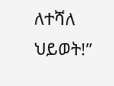ለተሻለ ህይወት!”